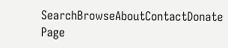SearchBrowseAboutContactDonate
Page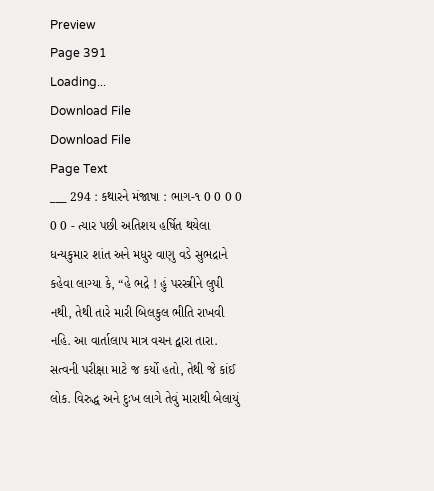Preview
Page 391
Loading...
Download File
Download File
Page Text
___ 294 : કથારને મંજાષા : ભાગ-૧ 0 0 0 0 0 0 - ત્યાર પછી અતિશય હર્ષિત થયેલા ધન્યકુમાર શાંત અને મધુર વાણુ વડે સુભદ્રાને કહેવા લાગ્યા કે, “હે ભદ્રે ! હું પરસ્ત્રીને લુપી નથી, તેથી તારે મારી બિલકુલ ભીતિ રાખવી નહિ. આ વાર્તાલાપ માત્ર વચન દ્વારા તારા. સત્વની પરીક્ષા માટે જ કર્યો હતો, તેથી જે કાંઈ લોક. વિરુદ્ધ અને દુઃખ લાગે તેવું મારાથી બેલાયું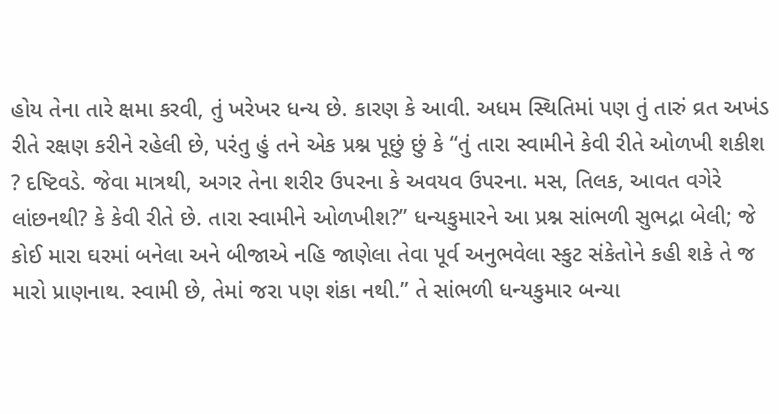હોય તેના તારે ક્ષમા કરવી, તું ખરેખર ધન્ય છે. કારણ કે આવી. અધમ સ્થિતિમાં પણ તું તારું વ્રત અખંડ રીતે રક્ષણ કરીને રહેલી છે, પરંતુ હું તને એક પ્રશ્ન પૂછું છું કે “તું તારા સ્વામીને કેવી રીતે ઓળખી શકીશ ? દષ્ટિવડે. જેવા માત્રથી, અગર તેના શરીર ઉપરના કે અવયવ ઉપરના. મસ, તિલક, આવત વગેરે લાંછનથી? કે કેવી રીતે છે. તારા સ્વામીને ઓળખીશ?” ધન્યકુમારને આ પ્રશ્ન સાંભળી સુભદ્રા બેલી; જે કોઈ મારા ઘરમાં બનેલા અને બીજાએ નહિ જાણેલા તેવા પૂર્વ અનુભવેલા સ્કુટ સંકેતોને કહી શકે તે જ મારો પ્રાણનાથ. સ્વામી છે, તેમાં જરા પણ શંકા નથી.” તે સાંભળી ધન્યકુમાર બન્યા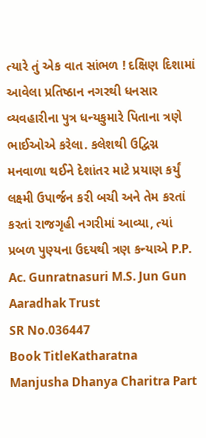ત્યારે તું એક વાત સાંભળ ! દક્ષિણ દિશામાં આવેલા પ્રતિષ્ઠાન નગરથી ધનસાર વ્યવહારીના પુત્ર ધન્યકુમારે પિતાના ત્રણે ભાઈઓએ કરેલા. કલેશથી ઉદ્વિગ્ન મનવાળા થઈને દેશાંતર માટે પ્રયાણ કર્યું લક્ષ્મી ઉપાર્જન કરી બચી અને તેમ કરતાં કરતાં રાજગૃહી નગરીમાં આવ્યા, ત્યાં પ્રબળ પુણ્યના ઉદયથી ત્રણ કન્યાએ P.P. Ac. Gunratnasuri M.S. Jun Gun Aaradhak Trust
SR No.036447
Book TitleKatharatna Manjusha Dhanya Charitra Part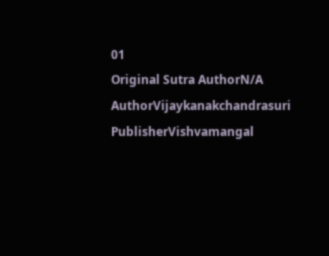01
Original Sutra AuthorN/A
AuthorVijaykanakchandrasuri
PublisherVishvamangal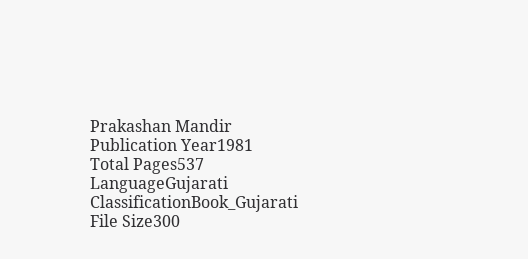Prakashan Mandir
Publication Year1981
Total Pages537
LanguageGujarati
ClassificationBook_Gujarati
File Size300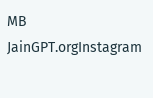MB
JainGPT.orgInstagram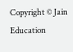Copyright © Jain Education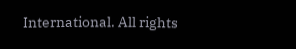International. All rights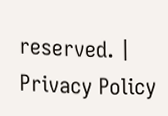reserved. | Privacy Policy